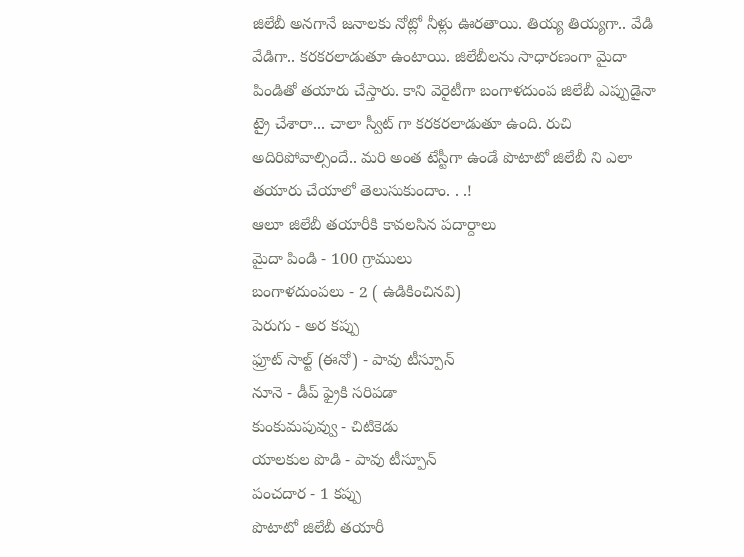జిలేబీ అనగానే జనాలకు నోట్లో నీళ్లు ఊరతాయి. తియ్య తియ్యగా.. వేడి వేడిగా.. కరకరలాడుతూ ఉంటాయి. జిలేబీలను సాధారణంగా మైదా పిండితో తయారు చేస్తారు. కాని వెరైటీగా బంగాళదుంప జిలేబీ ఎప్పుడైనా ట్రై చేశారా... చాలా స్వీట్ గా కరకరలాడుతూ ఉంది. రుచి అదిరిపోవాల్సిందే.. మరి అంత టేస్టీగా ఉండే పొటాటో జిలేబీ ని ఎలా తయారు చేయాలో తెలుసుకుందాం. . .!
ఆలూ జిలేబీ తయారీకి కావలసిన పదార్దాలు
మైదా పిండి - 100 గ్రాములు
బంగాళదుంపలు - 2 ( ఉడికించినవి)
పెరుగు - అర కప్పు
ఫ్రూట్ సాల్ట్ (ఈనో) - పావు టీస్పూన్
నూనె - డీప్ ఫ్రైకి సరిపడా
కుంకుమపువ్వు - చిటికెడు
యాలకుల పొడి - పావు టీస్పూన్
పంచదార - 1 కప్పు
పొటాటో జిలేబీ తయారీ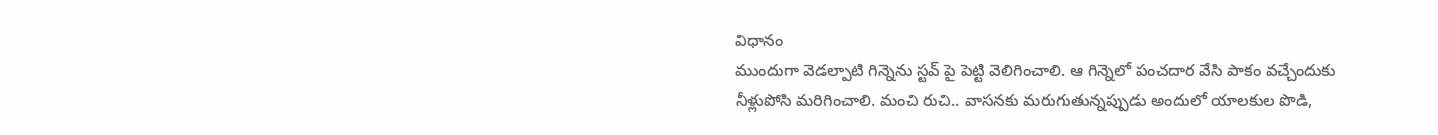విధానం
ముందుగా వెడల్పాటి గిన్నెను స్టవ్ పై పెట్టి వెలిగించాలి. ఆ గిన్నెలో పంచదార వేసి పాకం వచ్చేందుకు నీళ్లుపోసి మరిగించాలి. మంచి రుచి.. వాసనకు మరుగుతున్నప్పుడు అందులో యాలకుల పొడి,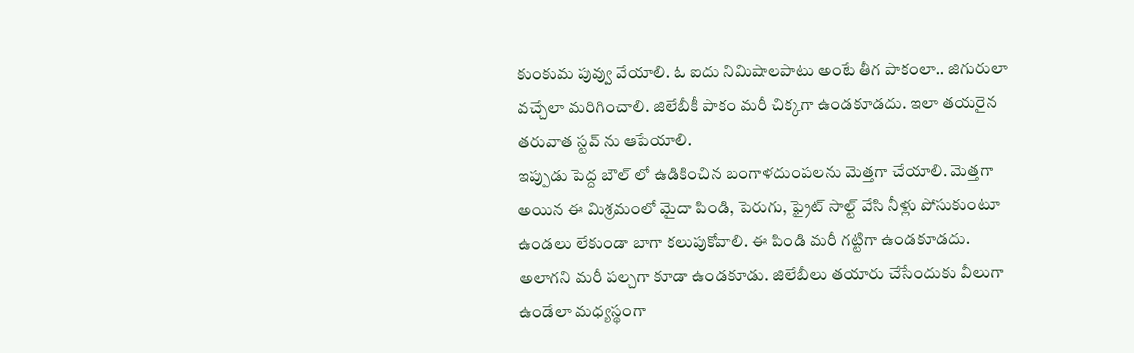కుంకుమ పువ్వు వేయాలి. ఓ ఐదు నిమిషాలపాటు అంటే తీగ పాకంలా.. జిగురులా వచ్చేలా మరిగించాలి. జిలేబీకీ పాకం మరీ చిక్కగా ఉండకూడదు. ఇలా తయరైన తరువాత స్టవ్ ను ఆపేయాలి.
ఇప్పుడు పెద్ద బౌల్ లో ఉడికించిన బంగాళదుంపలను మెత్తగా చేయాలి. మెత్తగా అయిన ఈ మిశ్రమంలో మైదా పిండి, పెరుగు, ఫ్రైట్ సాల్ట్ వేసి నీళ్లు పోసుకుంటూ ఉండలు లేకుండా బాగా కలుపుకోవాలి. ఈ పిండి మరీ గట్టిగా ఉండకూడదు. అలాగని మరీ పల్చగా కూడా ఉండకూడు. జిలేబీలు తయారు చేసేందుకు వీలుగా ఉండేలా మధ్యస్థంగా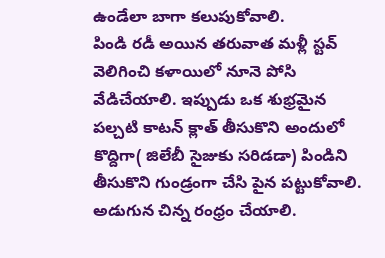ఉండేలా బాగా కలుపుకోవాలి.
పిండి రడీ అయిన తరువాత మళ్లీ స్టవ్ వెలిగించి కళాయిలో నూనె పోసి వేడిచేయాలి. ఇప్పుడు ఒక శుభ్రమైన పల్చటి కాటన్ క్లాత్ తీసుకొని అందులో కొద్దిగా( జిలేబీ సైజుకు సరిడడా) పిండిని తీసుకొని గుండ్రంగా చేసి పైన పట్టుకోవాలి. అడుగున చిన్న రంధ్రం చేయాలి.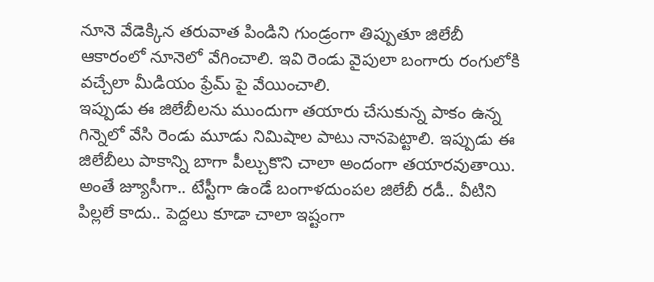నూనె వేడెక్కిన తరువాత పిండిని గుండ్రంగా తిప్పుతూ జిలేబీ ఆకారంలో నూనెలో వేగించాలి. ఇవి రెండు వైపులా బంగారు రంగులోకి వచ్చేలా మీడియం ఫ్రేమ్ పై వేయించాలి.
ఇప్పుడు ఈ జిలేబీలను ముందుగా తయారు చేసుకున్న పాకం ఉన్న గిన్నెలో వేసి రెండు మూడు నిమిషాల పాటు నానపెట్టాలి. ఇప్పుడు ఈ జిలేబీలు పాకాన్ని బాగా పీల్చుకొని చాలా అందంగా తయారవుతాయి.
అంతే జ్యూసీగా.. టేస్టీగా ఉండే బంగాళదుంపల జిలేబీ రడీ.. వీటిని పిల్లలే కాదు.. పెద్దలు కూడా చాలా ఇష్టంగా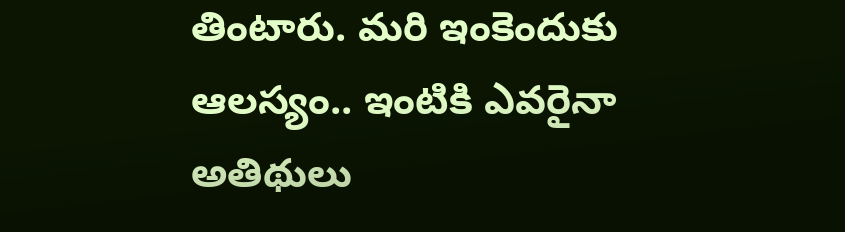తింటారు. మరి ఇంకెందుకు ఆలస్యం.. ఇంటికి ఎవరైనా అతిథులు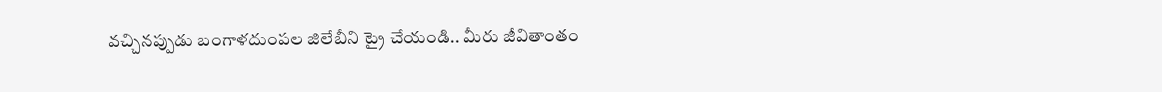వచ్చినప్పుడు బంగాళదుంపల జిలేబీని ట్రై చేయండి.. మీరు జీవితాంతం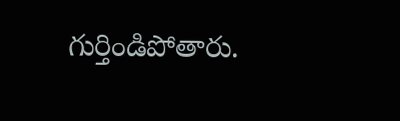గుర్తిండిపోతారు.